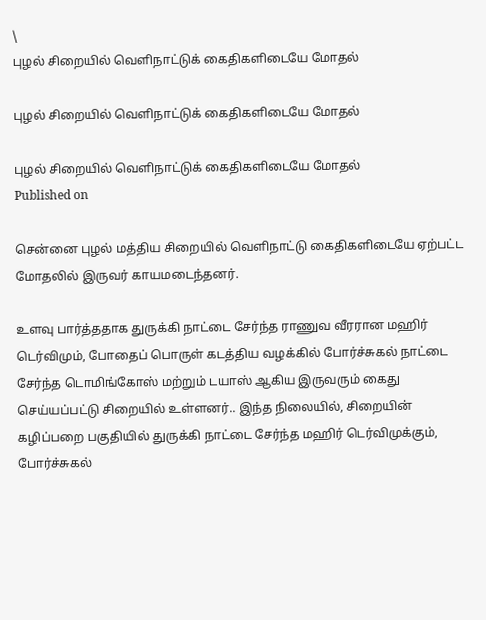\
புழல் சிறையில் வெளிநாட்டுக் கைதிகளிடையே மோதல்

புழல் சிறையில் வெளிநாட்டுக் கைதிகளிடையே மோதல்

புழல் சிறையில் வெளிநாட்டுக் கைதிகளிடையே மோதல்
Published on

சென்னை புழல் மத்திய சிறையில் வெளிநாட்டு கைதிகளிடையே ஏற்பட்ட மோதலில் இருவர் காயமடைந்தனர்.

உளவு பார்த்ததாக துருக்கி நாட்டை சேர்ந்த ராணுவ வீரரான மஹிர் டெர்விமும், போதைப் பொருள் கடத்திய வழக்கில் போர்ச்சுகல் நாட்டை சேர்ந்த டொமிங்கோஸ் மற்றும் டயாஸ் ஆகிய இருவரும் கைது செய்யப்பட்டு சிறையில் உள்ளனர்.. இந்த நிலையில், சிறையின் கழிப்பறை பகுதியில் துருக்கி நாட்டை சேர்ந்த மஹிர் டெர்விமுக்கும், போர்ச்சுகல்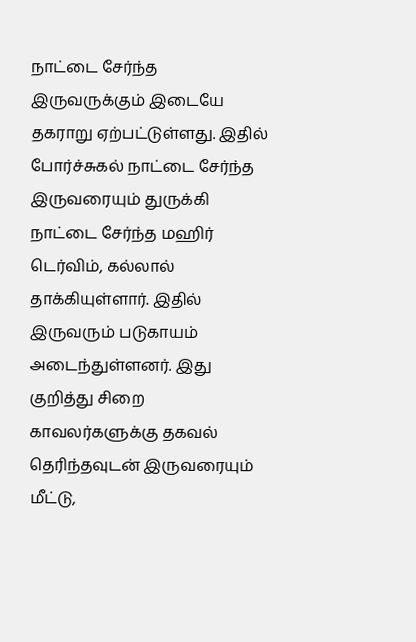நாட்டை சேர்ந்த இருவருக்கும் இடையே தகராறு ஏற்பட்டுள்ளது. இதில் போர்ச்சுகல் நாட்டை சேர்ந்த இருவரையும் துருக்கி நாட்டை சேர்ந்த மஹிர் டெர்விம், கல்லால் தாக்கியுள்ளார். இதில் இருவரும் படுகாயம் அடைந்துள்ளனர். இது குறித்து சிறை காவலர்களுக்கு தகவல் தெரிந்தவுடன் இருவரையும் மீட்டு,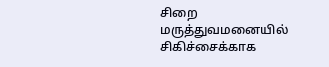சிறை மருத்துவமனையில் சிகிச்சைக்காக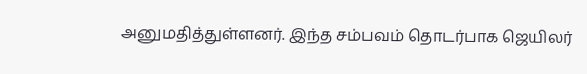அனுமதித்துள்ளனர். இந்த சம்பவம் தொடர்பாக ஜெயிலர்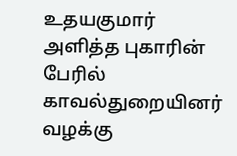உதயகுமார் அளித்த புகாரின் பேரில் காவல்துறையினர் வழக்கு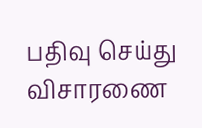பதிவு செய்து விசாரணை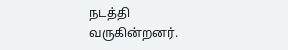நடத்தி வருகின்றனர்.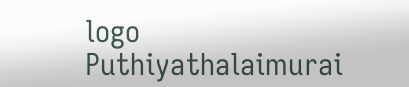logo
Puthiyathalaimurai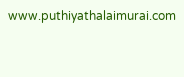www.puthiyathalaimurai.com